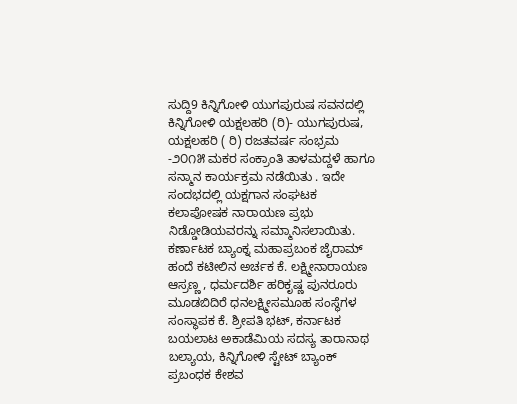ಸುದ್ದಿ9 ಕಿನ್ನಿಗೋಳಿ ಯುಗಪುರುಷ ಸವನದಲ್ಲಿ ಕಿನ್ನಿಗೋಳಿ ಯಕ್ಷಲಹರಿ (ರಿ)- ಯುಗಪುರುಷ, ಯಕ್ಷಲಹರಿ ( ರಿ) ರಜತವರ್ಷ ಸಂಭ್ರಮ -೨೦೧೫ ಮಕರ ಸಂಕ್ರಾಂತಿ ತಾಳಮದ್ದಳೆ ಹಾಗೂ ಸನ್ಮಾನ ಕಾರ್ಯಕ್ರಮ ನಡೆಯಿತು . ಇದೇ ಸಂದಭದಲ್ಲಿ ಯಕ್ಷಗಾನ ಸಂಘಟಕ ಕಲಾಪೋಷಕ ನಾರಾಯಣ ಪ್ರಭು ನಿಡ್ಡೋಡಿಯವರನ್ನು ಸಮ್ಮಾನಿಸಲಾಯಿತು. ಕರ್ಣಾಟಕ ಬ್ಯಾಂಕ್ನ ಮಹಾಪ್ರಬಂಕ ಜೈರಾಮ್ ಹಂದೆ ಕಟೀಲಿನ ಅರ್ಚಕ ಕೆ. ಲಕ್ಷ್ಮೀನಾರಾಯಣ ಆಸ್ರಣ್ಣ , ಧರ್ಮದರ್ಶಿ ಹರಿಕೃಷ್ಣ ಪುನರೂರು ಮೂಡಬಿದಿರೆ ಧನಲಕ್ಷ್ಮೀಸಮೂಹ ಸಂಸ್ಥೆಗಳ ಸಂಸ್ಥಾಪಕ ಕೆ. ಶ್ರೀಪತಿ ಭಟ್, ಕರ್ನಾಟಕ ಬಯಲಾಟ ಅಕಾಡೆಮಿಯ ಸದಸ್ಯ ತಾರಾನಾಥ ಬಲ್ಯಾಯ, ಕಿನ್ನಿಗೋಳಿ ಸ್ಟೇಟ್ ಬ್ಯಾಂಕ್ ಪ್ರಬಂಧಕ ಕೇಶವ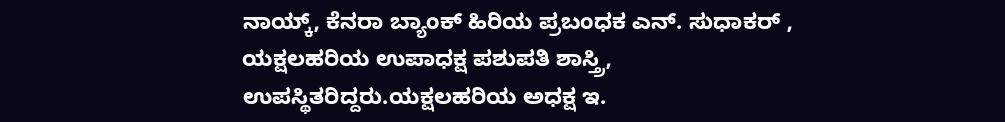ನಾಯ್ಕ್, ಕೆನರಾ ಬ್ಯಾಂಕ್ ಹಿರಿಯ ಪ್ರಬಂಧಕ ಎನ್. ಸುಧಾಕರ್ , ಯಕ್ಷಲಹರಿಯ ಉಪಾಧಕ್ಷ ಪಶುಪತಿ ಶಾಸ್ತ್ರಿ, ಉಪಸ್ಥಿತರಿದ್ದರು.ಯಕ್ಷಲಹರಿಯ ಅಧಕ್ಷ ಇ.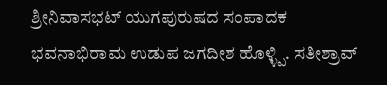ಶ್ರೀನಿವಾಸಭಟ್ ಯುಗಪುರುಷದ ಸಂಪಾದಕ ಭವನಾಭಿರಾಮ ಉಡುಪ ಜಗದೀಶ ಹೊಳ್ಳ್ಪಿ. ಸತೀಶ್ರಾವ್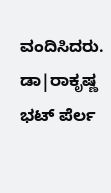ವಂದಿಸಿದರು. ಡಾ|ರಾಕೃಷ್ಣ ಭಟ್ ಪೆರ್ಲ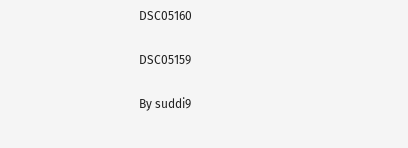DSC05160

DSC05159

By suddi9